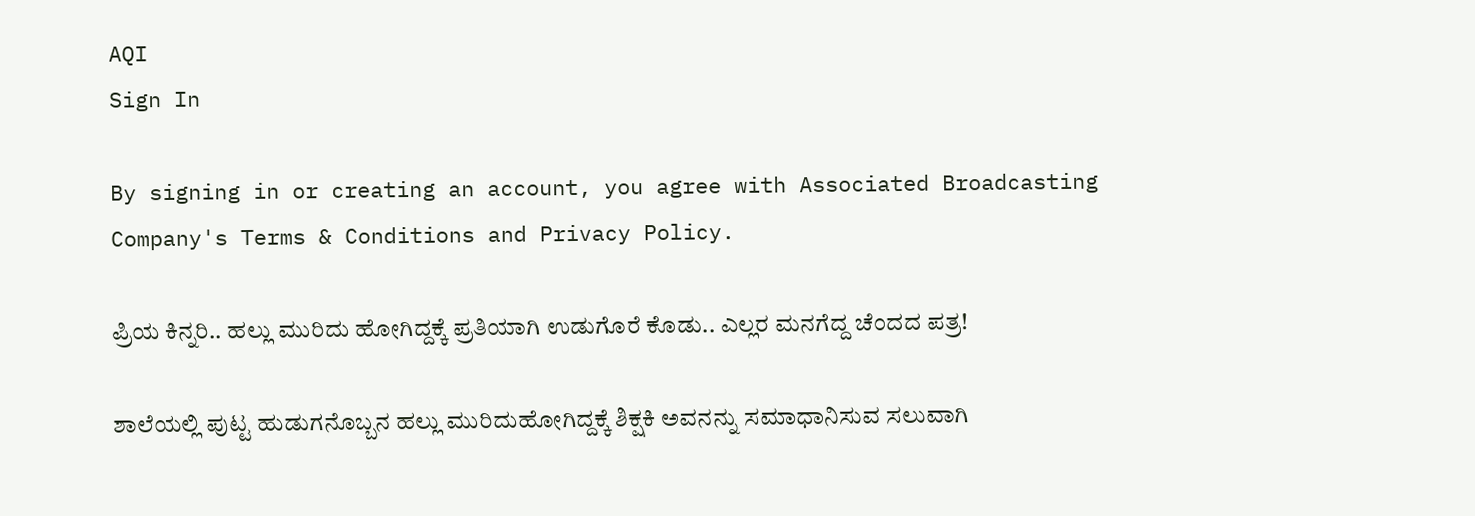AQI
Sign In

By signing in or creating an account, you agree with Associated Broadcasting Company's Terms & Conditions and Privacy Policy.

ಪ್ರಿಯ ಕಿನ್ನರಿ.. ಹಲ್ಲು ಮುರಿದು ಹೋಗಿದ್ದಕ್ಕೆ ಪ್ರತಿಯಾಗಿ ಉಡುಗೊರೆ ಕೊಡು.. ಎಲ್ಲರ ಮನಗೆದ್ದ ಚೆಂದದ ಪತ್ರ!

ಶಾಲೆಯಲ್ಲಿ ಪುಟ್ಟ ಹುಡುಗನೊಬ್ಬನ ಹಲ್ಲು ಮುರಿದುಹೋಗಿದ್ದಕ್ಕೆ ಶಿಕ್ಷಕಿ ಅವನನ್ನು ಸಮಾಧಾನಿಸುವ ಸಲುವಾಗಿ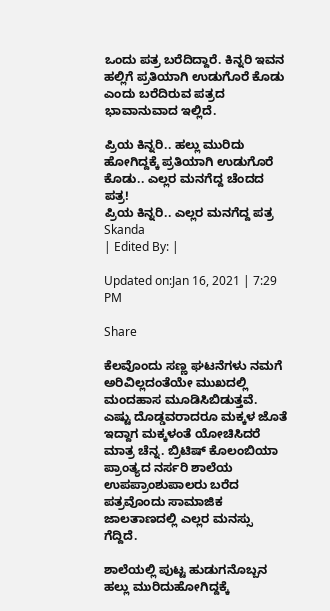ಒಂದು ಪತ್ರ ಬರೆದಿದ್ದಾರೆ. ಕಿನ್ನರಿ ಇವನ ಹಲ್ಲಿಗೆ ಪ್ರತಿಯಾಗಿ ಉಡುಗೊರೆ ಕೊಡು ಎಂದು ಬರೆದಿರುವ ಪತ್ರದ ಭಾವಾನುವಾದ ಇಲ್ಲಿದೆ.

ಪ್ರಿಯ ಕಿನ್ನರಿ.. ಹಲ್ಲು ಮುರಿದು ಹೋಗಿದ್ದಕ್ಕೆ ಪ್ರತಿಯಾಗಿ ಉಡುಗೊರೆ ಕೊಡು.. ಎಲ್ಲರ ಮನಗೆದ್ದ ಚೆಂದದ ಪತ್ರ!
ಪ್ರಿಯ ಕಿನ್ನರಿ.. ಎಲ್ಲರ ಮನಗೆದ್ದ ಪತ್ರ
Skanda
| Edited By: |

Updated on:Jan 16, 2021 | 7:29 PM

Share

ಕೆಲವೊಂದು ಸಣ್ಣ ಘಟನೆಗಳು ನಮಗೆ ಅರಿವಿಲ್ಲದಂತೆಯೇ ಮುಖದಲ್ಲಿ ಮಂದಹಾಸ ಮೂಡಿಸಿಬಿಡುತ್ತವೆ. ಎಷ್ಟು ದೊಡ್ಡವರಾದರೂ ಮಕ್ಕಳ ಜೊತೆ ಇದ್ದಾಗ ಮಕ್ಕಳಂತೆ ಯೋಚಿಸಿದರೆ ಮಾತ್ರ ಚೆನ್ನ. ಬ್ರಿಟಿಷ್ ಕೊಲಂಬಿಯಾ ಪ್ರಾಂತ್ಯದ ನರ್ಸರಿ ಶಾಲೆಯ ಉಪಪ್ರಾಂಶುಪಾಲರು ಬರೆದ ಪತ್ರವೊಂದು ಸಾಮಾಜಿಕ ಜಾಲತಾಣದಲ್ಲಿ ಎಲ್ಲರ ಮನಸ್ಸು ಗೆದ್ದಿದೆ.

ಶಾಲೆಯಲ್ಲಿ ಪುಟ್ಟ ಹುಡುಗನೊಬ್ಬನ ಹಲ್ಲು ಮುರಿದುಹೋಗಿದ್ದಕ್ಕೆ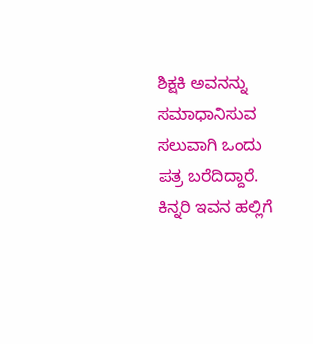ಶಿಕ್ಷಕಿ ಅವನನ್ನು ಸಮಾಧಾನಿಸುವ ಸಲುವಾಗಿ ಒಂದು ಪತ್ರ ಬರೆದಿದ್ದಾರೆ. ಕಿನ್ನರಿ ಇವನ ಹಲ್ಲಿಗೆ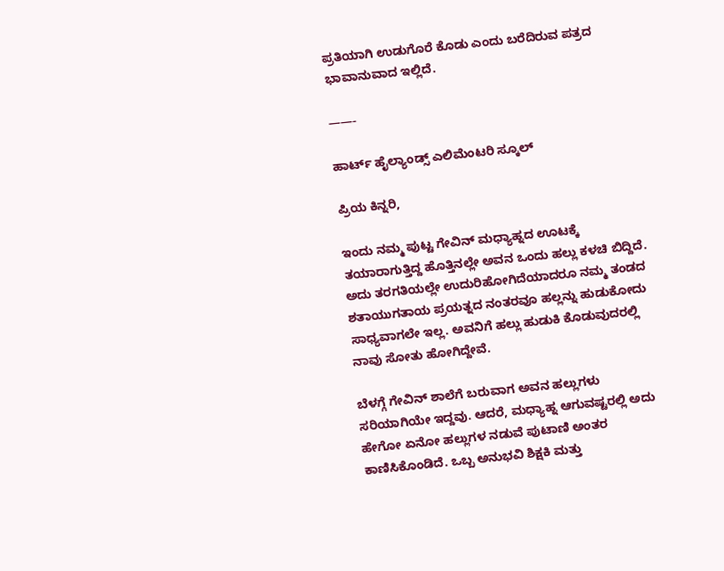ಪ್ರತಿಯಾಗಿ ಉಡುಗೊರೆ ಕೊಡು ಎಂದು ಬರೆದಿರುವ ಪತ್ರದ ಭಾವಾನುವಾದ ಇಲ್ಲಿದೆ.

——-

ಹಾರ್ಟ್ ಹೈಲ್ಯಾಂಡ್ಸ್ ಎಲಿಮೆಂಟರಿ ಸ್ಕೂಲ್

ಪ್ರಿಯ ಕಿನ್ನರಿ,

ಇಂದು ನಮ್ಮ ಪುಟ್ಟ ಗೇವಿನ್ ಮಧ್ಯಾಹ್ನದ ಊಟಕ್ಕೆ ತಯಾರಾಗುತ್ತಿದ್ದ ಹೊತ್ತಿನಲ್ಲೇ ಅವನ ಒಂದು ಹಲ್ಲು ಕಳಚಿ ಬಿದ್ದಿದೆ. ಅದು ತರಗತಿಯಲ್ಲೇ ಉದುರಿಹೋಗಿದೆಯಾದರೂ ನಮ್ಮ ತಂಡದ ಶತಾಯುಗತಾಯ ಪ್ರಯತ್ನದ ನಂತರವೂ ಹಲ್ಲನ್ನು ಹುಡುಕೋದು ಸಾಧ್ಯವಾಗಲೇ ಇಲ್ಲ. ಅವನಿಗೆ ಹಲ್ಲು ಹುಡುಕಿ ಕೊಡುವುದರಲ್ಲಿ ನಾವು ಸೋತು ಹೋಗಿದ್ದೇವೆ.

ಬೆಳಗ್ಗೆ ಗೇವಿನ್ ಶಾಲೆಗೆ ಬರುವಾಗ ಅವನ ಹಲ್ಲುಗಳು ಸರಿಯಾಗಿಯೇ ಇದ್ದವು. ಆದರೆ, ಮಧ್ಯಾಹ್ನ ಆಗುವಷ್ಟರಲ್ಲಿ ಅದು ಹೇಗೋ ಏನೋ ಹಲ್ಲುಗಳ ನಡುವೆ ಪುಟಾಣಿ ಅಂತರ ಕಾಣಿಸಿಕೊಂಡಿದೆ. ಒಬ್ಬ ಅನುಭವಿ ಶಿಕ್ಷಕಿ ಮತ್ತು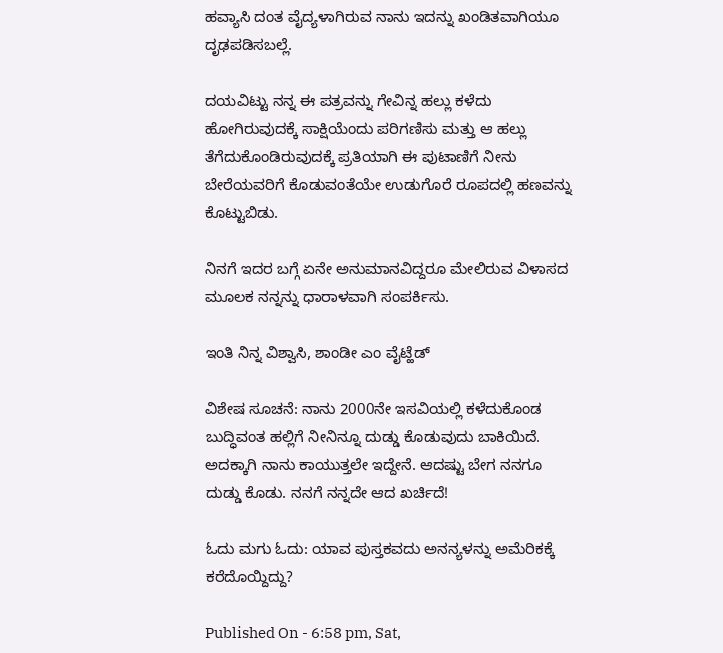ಹವ್ಯಾಸಿ ದಂತ ವೈದ್ಯಳಾಗಿರುವ ನಾನು ಇದನ್ನು ಖಂಡಿತವಾಗಿಯೂ ದೃಢಪಡಿಸಬಲ್ಲೆ.

ದಯವಿಟ್ಟು ನನ್ನ ಈ ಪತ್ರವನ್ನು ಗೇವಿನ್ನ ಹಲ್ಲು ಕಳೆದು ಹೋಗಿರುವುದಕ್ಕೆ ಸಾಕ್ಷಿಯೆಂದು ಪರಿಗಣಿಸು ಮತ್ತು ಆ ಹಲ್ಲು ತೆಗೆದುಕೊಂಡಿರುವುದಕ್ಕೆ ಪ್ರತಿಯಾಗಿ ಈ ಪುಟಾಣಿಗೆ ನೀನು ಬೇರೆಯವರಿಗೆ ಕೊಡುವಂತೆಯೇ ಉಡುಗೊರೆ ರೂಪದಲ್ಲಿ ಹಣವನ್ನು ಕೊಟ್ಟುಬಿಡು.

ನಿನಗೆ ಇದರ ಬಗ್ಗೆ ಏನೇ ಅನುಮಾನವಿದ್ದರೂ ಮೇಲಿರುವ ವಿಳಾಸದ ಮೂಲಕ ನನ್ನನ್ನು ಧಾರಾಳವಾಗಿ ಸಂಪರ್ಕಿಸು.

ಇಂತಿ ನಿನ್ನ ವಿಶ್ವಾಸಿ, ಶಾಂಡೀ ಎಂ ವೈಟ್ಹೆಡ್

ವಿಶೇಷ ಸೂಚನೆ: ನಾನು 2000ನೇ ಇಸವಿಯಲ್ಲಿ ಕಳೆದುಕೊಂಡ ಬುದ್ಧಿವಂತ ಹಲ್ಲಿಗೆ ನೀನಿನ್ನೂ ದುಡ್ಡು ಕೊಡುವುದು ಬಾಕಿಯಿದೆ. ಅದಕ್ಕಾಗಿ ನಾನು ಕಾಯುತ್ತಲೇ ಇದ್ದೇನೆ. ಆದಷ್ಟು ಬೇಗ ನನಗೂ ದುಡ್ಡು ಕೊಡು. ನನಗೆ ನನ್ನದೇ ಆದ ಖರ್ಚಿದೆ!

ಓದು ಮಗು ಓದು: ಯಾವ ಪುಸ್ತಕವದು ಅನನ್ಯಳನ್ನು ಅಮೆರಿಕಕ್ಕೆ ಕರೆದೊಯ್ದಿದ್ದು?

Published On - 6:58 pm, Sat,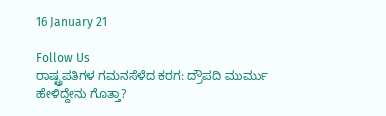16 January 21

Follow Us
ರಾಷ್ಟ್ರಪತಿಗಳ ಗಮನಸೆಳೆದ ಕರಗ: ದ್ರೌಪದಿ ಮುರ್ಮು ಹೇಳಿದ್ದೇನು ಗೊತ್ತಾ?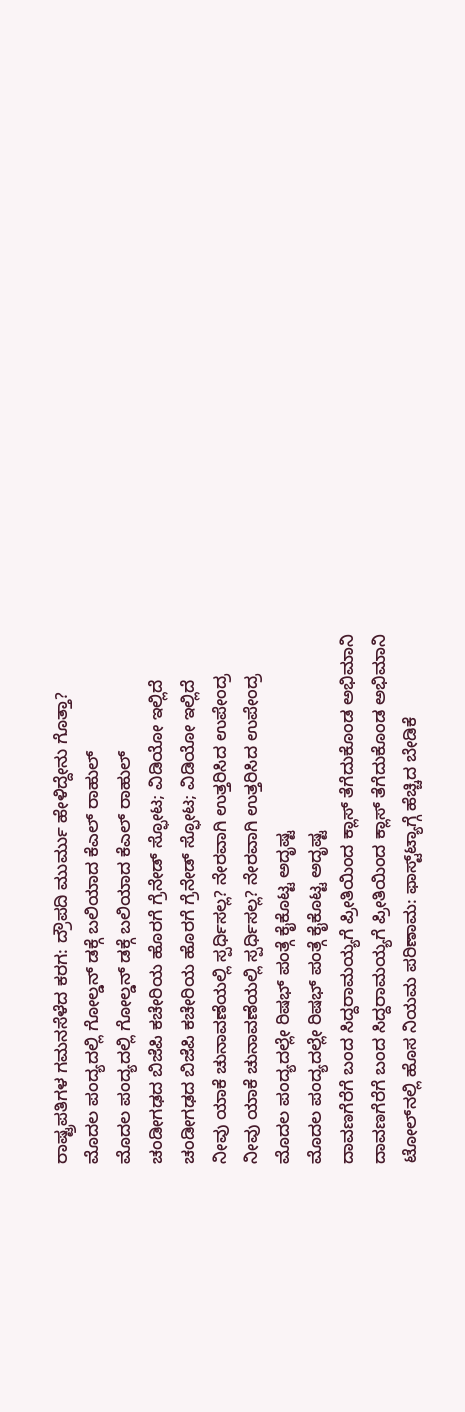ರಾಷ್ಟ್ರಪತಿಗಳ ಗಮನಸೆಳೆದ ಕರಗ: ದ್ರೌಪದಿ ಮುರ್ಮು ಹೇಳಿದ್ದೇನು ಗೊತ್ತಾ?
ಮೊದಲ ಪಂದ್ಯದಲ್ಲಿ ಗೋಲ್ಡನ್ ಡಕ್ಗೆ ಬಲಿಯಾದ ಕೆಎಲ್ ರಾಹುಲ್
ಮೊದಲ ಪಂದ್ಯದಲ್ಲಿ ಗೋಲ್ಡನ್ ಡಕ್ಗೆ ಬಲಿಯಾದ ಕೆಎಲ್ ರಾಹುಲ್
ಚಂಡೀಗಢದ ಬಿಜೆಪಿ ಕಚೇರಿಯ ಹೊರಗೆ ಗ್ರೆನೇಡ್ ಸ್ಫೋಟ; ವಿಡಿಯೋ ಇಲ್ಲಿದೆ
ಚಂಡೀಗಢದ ಬಿಜೆಪಿ ಕಚೇರಿಯ ಹೊರಗೆ ಗ್ರೆನೇಡ್ ಸ್ಫೋಟ; ವಿಡಿಯೋ ಇಲ್ಲಿದೆ
ನೀವು ಯಾಕೆ ಚುನಾವಣೆಯಲ್ಲಿ ಸ್ಪರ್ಧಿಸಲ್ಲ? ನೇರವಾಗಿ ಉತ್ತರಿಸಿದ ಉಪೇಂದ್ರ
ನೀವು ಯಾಕೆ ಚುನಾವಣೆಯಲ್ಲಿ ಸ್ಪರ್ಧಿಸಲ್ಲ? ನೇರವಾಗಿ ಉತ್ತರಿಸಿದ ಉಪೇಂದ್ರ
ಮೊದಲ ಪಂದ್ಯದಲ್ಲೇ ರಿಷಭ್ ಪಂತ್ಗೆ ಕೈಕೊಟ್ಟ ಅದೃಷ್ಟ
ಮೊದಲ ಪಂದ್ಯದಲ್ಲೇ ರಿಷಭ್ ಪಂತ್ಗೆ ಕೈಕೊಟ್ಟ ಅದೃಷ್ಟ
ದಾವಣಗೆರೆಗೆ ಬಂದ ಸಿದ್ದರಾಮಯ್ಯಗೆ ಪ್ರೀತಿಯಿಂದ ಕ್ಲಾಸ್ ತೆಗೆದುಕೊಂಡ ಅಭಿಮಾನಿ
ದಾವಣಗೆರೆಗೆ ಬಂದ ಸಿದ್ದರಾಮಯ್ಯಗೆ ಪ್ರೀತಿಯಿಂದ ಕ್ಲಾಸ್ ತೆಗೆದುಕೊಂಡ ಅಭಿಮಾನಿ
ಟೋಲ್‌ನಲ್ಲಿ ಹೊಸ ನಿಯಮ ಪರಿಣಾಮ: ಫಾಸ್ಟ್‌ಟ್ಯಾಗ್ಗೆ ಹೆಚ್ಚಿದ ಬೇಡಿಕೆ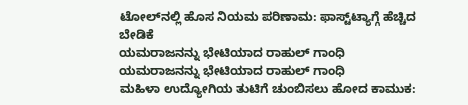ಟೋಲ್‌ನಲ್ಲಿ ಹೊಸ ನಿಯಮ ಪರಿಣಾಮ: ಫಾಸ್ಟ್‌ಟ್ಯಾಗ್ಗೆ ಹೆಚ್ಚಿದ ಬೇಡಿಕೆ
ಯಮರಾಜನನ್ನು ಭೇಟಿಯಾದ ರಾಹುಲ್ ಗಾಂಧಿ
ಯಮರಾಜನನ್ನು ಭೇಟಿಯಾದ ರಾಹುಲ್ ಗಾಂಧಿ
ಮಹಿಳಾ ಉದ್ಯೋಗಿಯ ತುಟಿಗೆ ಚುಂಬಿಸಲು ಹೋದ ಕಾಮುಕ: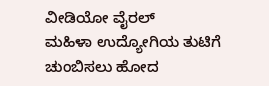ವೀಡಿಯೋ ವೈರಲ್
ಮಹಿಳಾ ಉದ್ಯೋಗಿಯ ತುಟಿಗೆ ಚುಂಬಿಸಲು ಹೋದ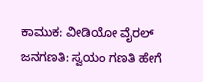ಕಾಮುಕ: ವೀಡಿಯೋ ವೈರಲ್
ಜನಗಣತಿ: ಸ್ವಯಂ ಗಣತಿ ಹೇಗೆ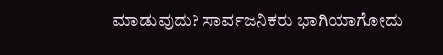ಮಾಡುವುದು? ಸಾರ್ವಜನಿಕರು ಭಾಗಿಯಾಗೋದು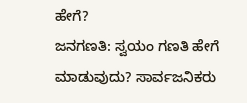ಹೇಗೆ?
ಜನಗಣತಿ: ಸ್ವಯಂ ಗಣತಿ ಹೇಗೆ ಮಾಡುವುದು? ಸಾರ್ವಜನಿಕರು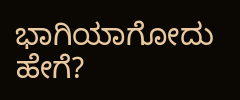ಭಾಗಿಯಾಗೋದು ಹೇಗೆ?